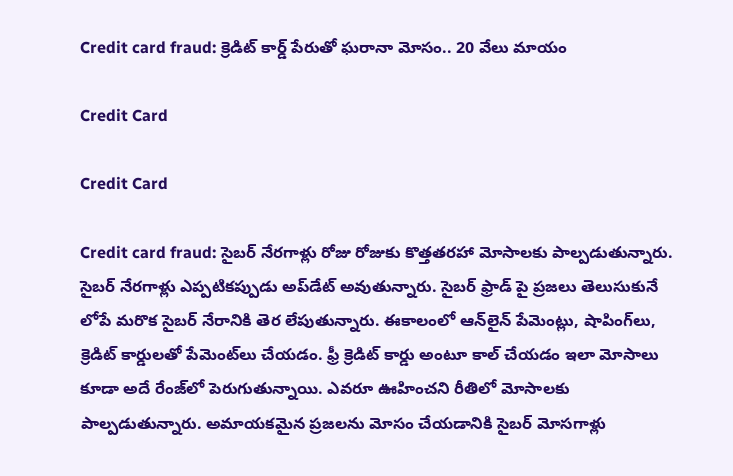Credit card fraud: క్రెడిట్ కార్డ్ పేరుతో ఘరానా మోసం.. 20 వేలు మాయం

Credit Card

Credit Card

Credit card fraud: సైబర్‌ నేరగాళ్లు రోజు రోజుకు కొత్తతరహా మోసాలకు పాల్పడుతున్నారు. సైబర్‌ నేరగాళ్లు ఎప్పటికప్పుడు అప్‌డేట్‌ అవుతున్నారు. సైబర్‌ ఫ్రాడ్‌ పై ప్రజలు తెలుసుకునే లోపే మరొక సైబర్‌ నేరానికి తెర లేపుతున్నారు. ఈకాలంలో ఆన్‌లైన్‌ పేమెంట్లు, షాపింగ్‌లు, క్రెడిట్‌ కార్డులతో పేమెంట్‌లు చేయడం. ఫ్రీ క్రెడిట్‌ కార్డు అంటూ కాల్ చేయడం ఇలా మోసాలు కూడా అదే రేంజ్‌లో పెరుగుతున్నాయి. ఎవరూ ఊహించని రీతిలో మోసాలకు పాల్పడుతున్నారు. అమాయకమైన ప్రజలను మోసం చేయడానికి సైబర్‌ మోసగాళ్లు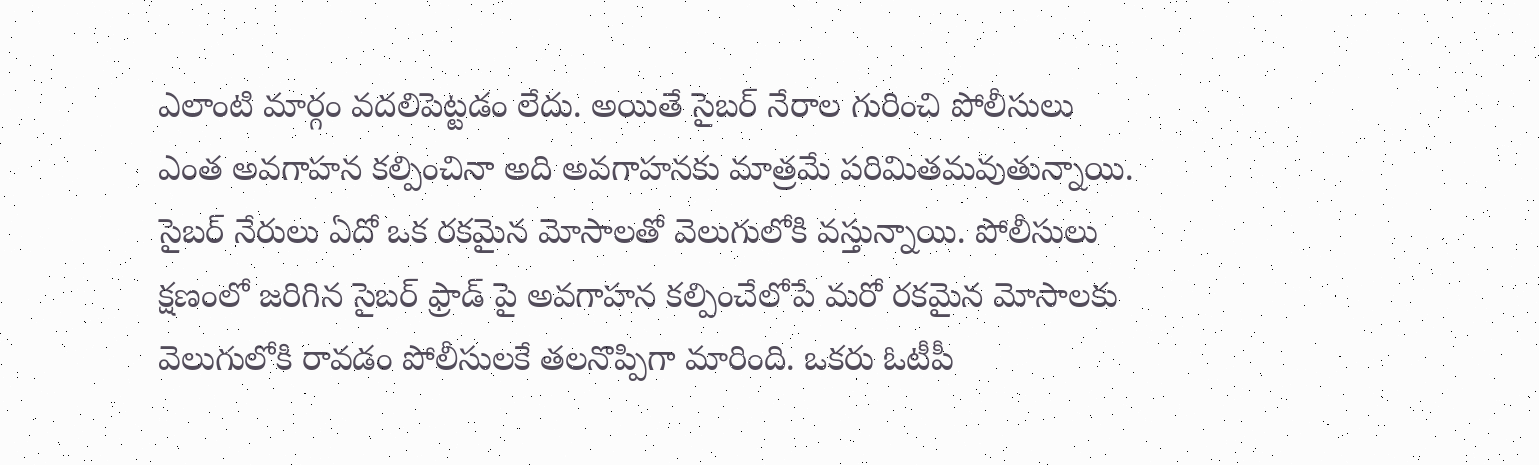ఎలాంటి మార్గం వదలిపెట్టడం లేదు. అయితే సైబర్‌ నేరాల గురించి పోలీసులు ఎంత అవగాహన కల్పించినా అది అవగాహనకు మాత్రమే పరిమితమవుతున్నాయి. సైబర్‌ నేరులు ఏదో ఒక రకమైన మోసాలతో వెలుగులోకి వస్తున్నాయి. పోలీసులు క్షణంలో జరిగిన సైబర్‌ ఫ్రాడ్‌ పై అవగాహన కల్పించేలోపే మరో రకమైన మోసాలకు వెలుగులోకి రావడం పోలీసులకే తలనొప్పిగా మారింది. ఒకరు ఓటీపీ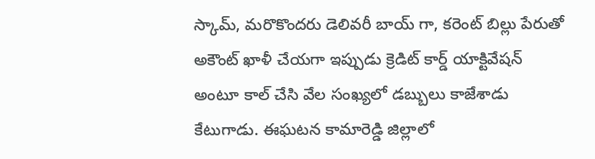స్కామ్‌, మరొకొందరు డెలివరీ బాయ్‌ గా, కరెంట్‌ బిల్లు పేరుతో అకౌంట్‌ ఖాళీ చేయగా ఇప్పుడు క్రెడిట్‌ కార్డ్‌ యాక్టివేషన్‌ అంటూ కాల్‌ చేసి వేల సంఖ్యలో డబ్బులు కాజేశాడు కేటుగాడు. ఈఘటన కామారెడ్డి జిల్లాలో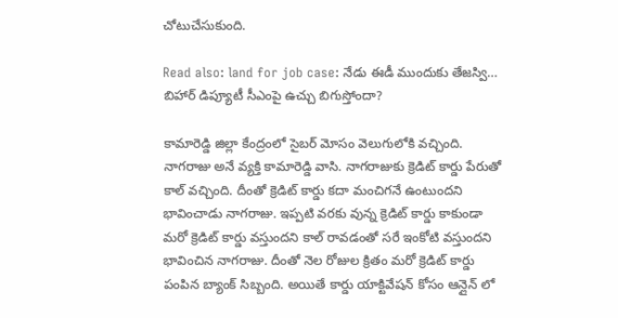చోటుచేసుకుంది.

Read also: land for job case: నేడు ఈడీ ముందుకు తేజస్వి… బిహార్ డిప్యూటీ సీఎంపై ఉచ్చు బిగుస్తోందా?

కామారెడ్డి జిల్లా కేంద్రంలో సైబర్ మోసం వెలుగులోకి వచ్చింది. నాగరాజు అనే వ్యక్తి కామారెడ్డి వాసి. నాగరాజుకు క్రెడిట్‌ కార్డు పేరుతో కాల్ వచ్చింది. దీంతో క్రెడిట్‌ కార్డు కదా మంచిగనే ఉంటుందని భావించాడు నాగరాజు. ఇప్పటి వరకు వున్న క్రెడిట్‌ కార్డు కాకుండా మరో క్రెడిట్‌ కార్డు వస్తుందని కాల్ రావడంతో సరే ఇంకోటి వస్తుందని భావించిన నాగరాజు. దీంతో నెల రోజుల క్రితం మరో క్రెడిట్ కార్డు పంపిన బ్యాంక్ సిబ్బంది. అయితే కార్డు యాక్టివేషన్ కోసం ఆన్లైన్ లో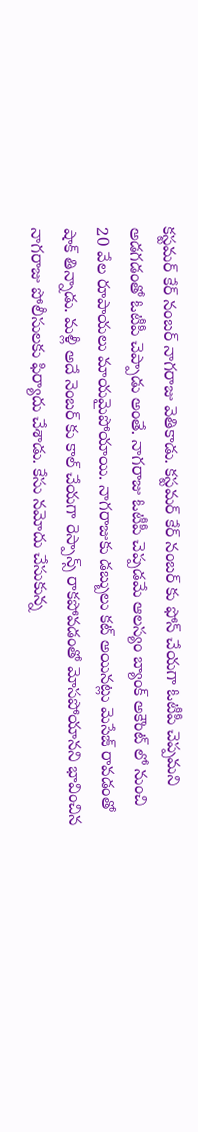కస్టమర్ కేర్ నంబర్ నాగరాజు వెతికాడు. కస్టమర్ కేర్ నంబర్ కు ఫోన్ చేయగా ఓటీపీ చెప్పమని అడగడంతో ఓటీపీ చెప్పాడు అంతే. నాగరాజు ఓటీపీ చెప్పడమే ఆలస్యం బ్యాంక్ అకౌంట్ లో నుంచి 20 వేల రూపాయలు మాయమైపోయాయి. నాగరాజుకు డబ్బులు కట్ అయినట్లు మెసేజ్‌ రావడంతో షాక్‌ తిన్నాడు. మళ్లీ అదే నెంబర్‌ కు కాల్ చేయగా రెస్పాన్స్‌ రాకపోవడంతో మోసపోయానని భావించిన నాగరాజు పోలీసులకు ఫిర్యాదు చేశాడు. కేసు నమోదు చేసుకున్న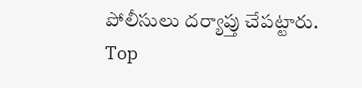పోలీసులు దర్యాప్తు చేపట్టారు.
Top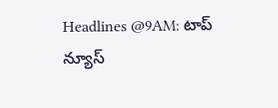Headlines @9AM: టాప్ న్యూస్